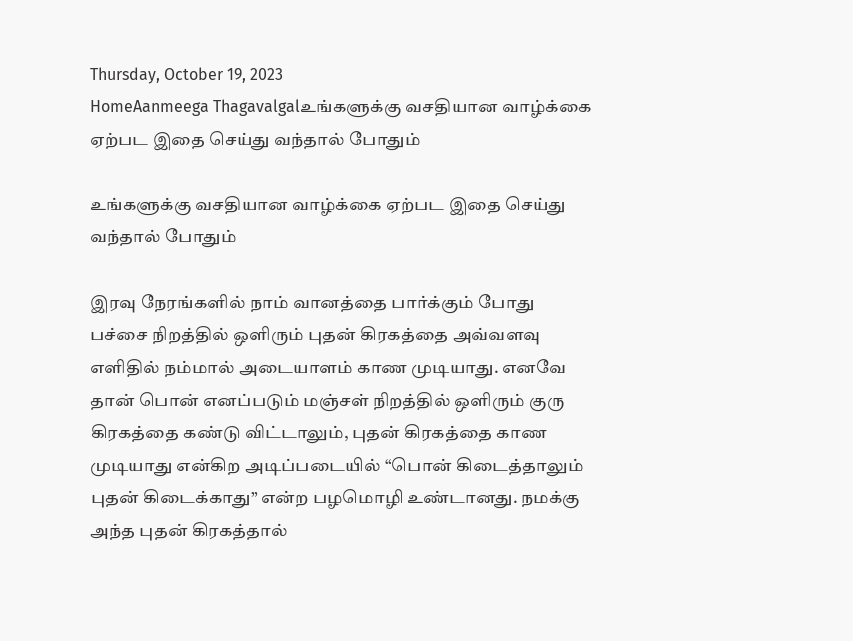Thursday, October 19, 2023
HomeAanmeega Thagavalgalஉங்களுக்கு வசதியான வாழ்க்கை ஏற்பட இதை செய்து வந்தால் போதும்

உங்களுக்கு வசதியான வாழ்க்கை ஏற்பட இதை செய்து வந்தால் போதும்

இரவு நேரங்களில் நாம் வானத்தை பார்க்கும் போது பச்சை நிறத்தில் ஒளிரும் புதன் கிரகத்தை அவ்வளவு எளிதில் நம்மால் அடையாளம் காண முடியாது. எனவே தான் பொன் எனப்படும் மஞ்சள் நிறத்தில் ஒளிரும் குரு கிரகத்தை கண்டு விட்டாலும், புதன் கிரகத்தை காண முடியாது என்கிற அடிப்படையில் “பொன் கிடைத்தாலும் புதன் கிடைக்காது” என்ற பழமொழி உண்டானது. நமக்கு அந்த புதன் கிரகத்தால்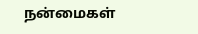நன்மைகள்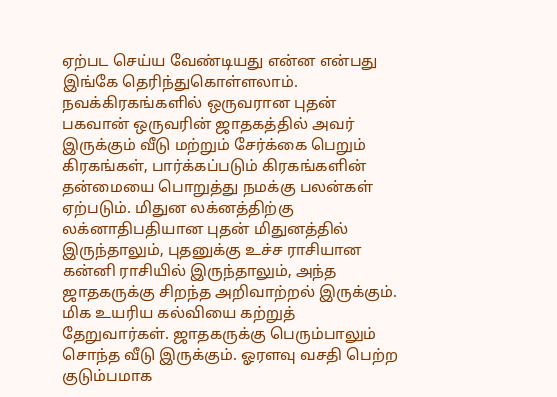ஏற்பட செய்ய வேண்டியது என்ன என்பது இங்கே தெரிந்துகொள்ளலாம். நவக்கிரகங்களில் ஒருவரான புதன் பகவான் ஒருவரின் ஜாதகத்தில் அவர் இருக்கும் வீடு மற்றும் சேர்க்கை பெறும் கிரகங்கள், பார்க்கப்படும் கிரகங்களின் தன்மையை பொறுத்து நமக்கு பலன்கள் ஏற்படும். மிதுன லக்னத்திற்கு லக்னாதிபதியான புதன் மிதுனத்தில் இருந்தாலும், புதனுக்கு உச்ச ராசியான கன்னி ராசியில் இருந்தாலும், அந்த ஜாதகருக்கு சிறந்த அறிவாற்றல் இருக்கும். மிக உயரிய கல்வியை கற்றுத் தேறுவார்கள். ஜாதகருக்கு பெரும்பாலும் சொந்த வீடு இருக்கும். ஓரளவு வசதி பெற்ற குடும்பமாக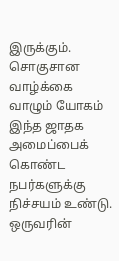இருக்கும். சொகுசான வாழ்க்கை வாழும் யோகம் இந்த ஜாதக அமைப்பைக் கொண்ட நபர்களுக்கு நிச்சயம் உண்டு. ஒருவரின்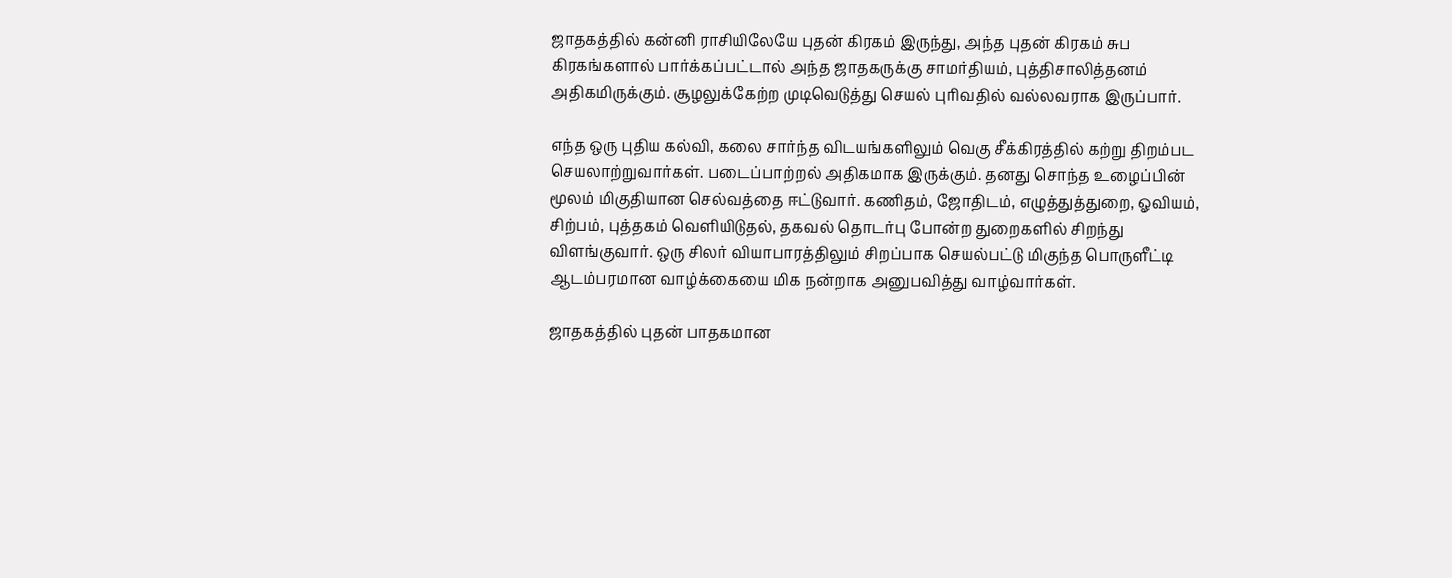ஜாதகத்தில் கன்னி ராசியிலேயே புதன் கிரகம் இருந்து, அந்த புதன் கிரகம் சுப கிரகங்களால் பார்க்கப்பட்டால் அந்த ஜாதகருக்கு சாமர்தியம், புத்திசாலித்தனம் அதிகமிருக்கும். சூழலுக்கேற்ற முடிவெடுத்து செயல் புரிவதில் வல்லவராக இருப்பார்.

எந்த ஒரு புதிய கல்வி, கலை சார்ந்த விடயங்களிலும் வெகு சீக்கிரத்தில் கற்று திறம்பட செயலாற்றுவார்கள். படைப்பாற்றல் அதிகமாக இருக்கும். தனது சொந்த உழைப்பின் மூலம் மிகுதியான செல்வத்தை ஈட்டுவார். கணிதம், ஜோதிடம், எழுத்துத்துறை, ஓவியம், சிற்பம், புத்தகம் வெளியிடுதல், தகவல் தொடர்பு போன்ற துறைகளில் சிறந்து விளங்குவார். ஒரு சிலர் வியாபாரத்திலும் சிறப்பாக செயல்பட்டு மிகுந்த பொருளீட்டி ஆடம்பரமான வாழ்க்கையை மிக நன்றாக அனுபவித்து வாழ்வார்கள்.

ஜாதகத்தில் புதன் பாதகமான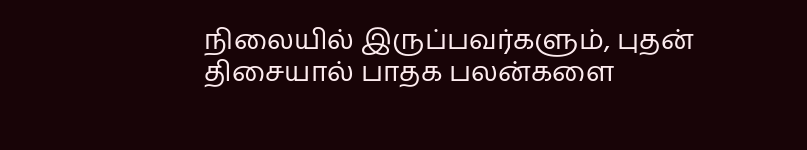நிலையில் இருப்பவர்களும், புதன் திசையால் பாதக பலன்களை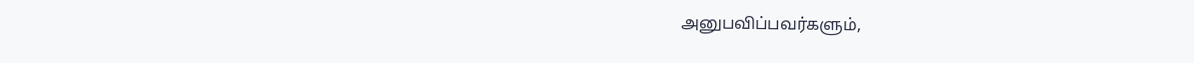அனுபவிப்பவர்களும்,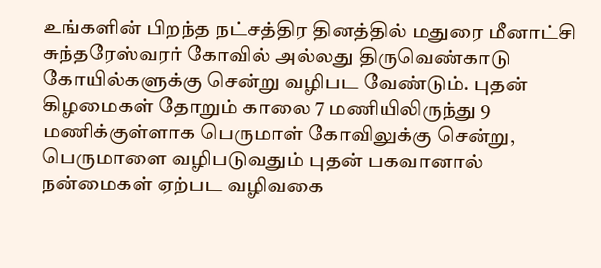உங்களின் பிறந்த நட்சத்திர தினத்தில் மதுரை மீனாட்சி சுந்தரேஸ்வரர் கோவில் அல்லது திருவெண்காடு கோயில்களுக்கு சென்று வழிபட வேண்டும். புதன் கிழமைகள் தோறும் காலை 7 மணியிலிருந்து 9 மணிக்குள்ளாக பெருமாள் கோவிலுக்கு சென்று, பெருமாளை வழிபடுவதும் புதன் பகவானால் நன்மைகள் ஏற்பட வழிவகை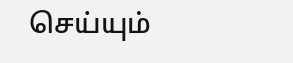செய்யும்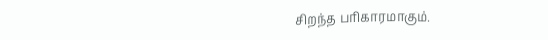சிறந்த பரிகாரமாகும்.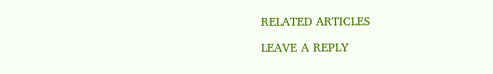RELATED ARTICLES

LEAVE A REPLY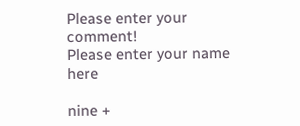Please enter your comment!
Please enter your name here

nine +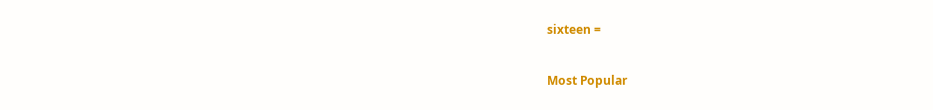sixteen =

Most Popular